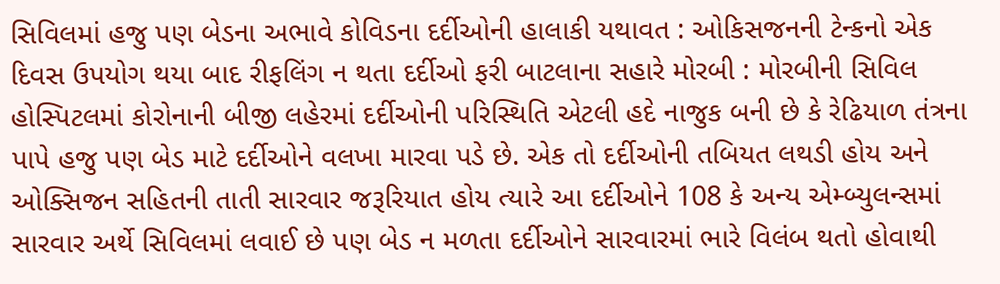સિવિલમાં હજુ પણ બેડના અભાવે કોવિડના દર્દીઓની હાલાકી યથાવત : ઓકિસજનની ટેન્કનો એક દિવસ ઉપયોગ થયા બાદ રીફલિંગ ન થતા દર્દીઓ ફરી બાટલાના સહારે મોરબી : મોરબીની સિવિલ હોસ્પિટલમાં કોરોનાની બીજી લહેરમાં દર્દીઓની પરિસ્થિતિ એટલી હદે નાજુક બની છે કે રેઢિયાળ તંત્રના પાપે હજુ પણ બેડ માટે દર્દીઓને વલખા મારવા પડે છે. એક તો દર્દીઓની તબિયત લથડી હોય અને ઓક્સિજન સહિતની તાતી સારવાર જરૂરિયાત હોય ત્યારે આ દર્દીઓને 108 કે અન્ય એમ્બ્યુલન્સમાં સારવાર અર્થે સિવિલમાં લવાઈ છે પણ બેડ ન મળતા દર્દીઓને સારવારમાં ભારે વિલંબ થતો હોવાથી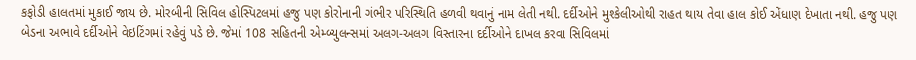કફોડી હાલતમાં મુકાઈ જાય છે. મોરબીની સિવિલ હોસ્પિટલમાં હજુ પણ કોરોનાની ગંભીર પરિસ્થિતિ હળવી થવાનું નામ લેતી નથી. દર્દીઓને મુશ્કેલીઓથી રાહત થાય તેવા હાલ કોઈ એંધાણ દેખાતા નથી. હજુ પણ બેડના અભાવે દર્દીઓને વેઇટિંગમાં રહેવું પડે છે. જેમાં 108 સહિતની એમ્બ્યુલન્સમાં અલગ-અલગ વિસ્તારના દર્દીઓને દાખલ કરવા સિવિલમાં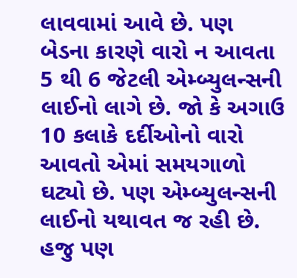લાવવામાં આવે છે. પણ બેડના કારણે વારો ન આવતા 5 થી 6 જેટલી એમ્બ્યુલન્સની લાઈનો લાગે છે. જો કે અગાઉ 10 કલાકે દર્દીઓનો વારો આવતો એમાં સમયગાળો ઘટ્યો છે. પણ એમ્બ્યુલન્સની લાઈનો યથાવત જ રહી છે. હજુ પણ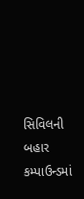સિવિલની બહાર કમ્પાઉન્ડમાં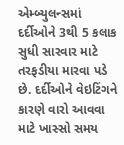એમ્બ્યુલન્સમાં દર્દીઓને 3થી 5 કલાક સુધી સારવાર માટે તરફડીયા મારવા પડે છે. દર્દીઓને વેઇટિંગને કારણે વારો આવવા માટે ખાસ્સો સમય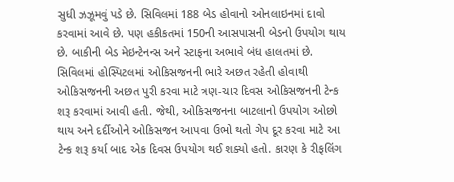સુધી ઝઝૂમવું પડે છે. સિવિલમાં 188 બેડ હોવાનો ઓનલાઇનમાં દાવો કરવામાં આવે છે. પણ હકીકતમાં 150ની આસપાસની બેડનો ઉપયોગ થાય છે. બાકીની બેડ મેઇન્ટેનન્સ અને સ્ટાફના અભાવે બંધ હાલતમાં છે. સિવિલમાં હોસ્પિટલમાં ઓકિસજનની ભારે અછત રહેતી હોવાથી ઓકિસજનની અછત પુરી કરવા માટે ત્રણ-ચાર દિવસ ઓકિસજનની ટેન્ક શરૂ કરવામાં આવી હતી. જેથી, ઓકિસજનના બાટલાનો ઉપયોગ ઓછો થાય અને દર્દીઓને ઓકિસજન આપવા ઉભો થતો ગેપ દૂર કરવા માટે આ ટેન્ક શરૂ કર્યા બાદ એક દિવસ ઉપયોગ થઈ શક્યો હતો. કારણ કે રીફલિંગ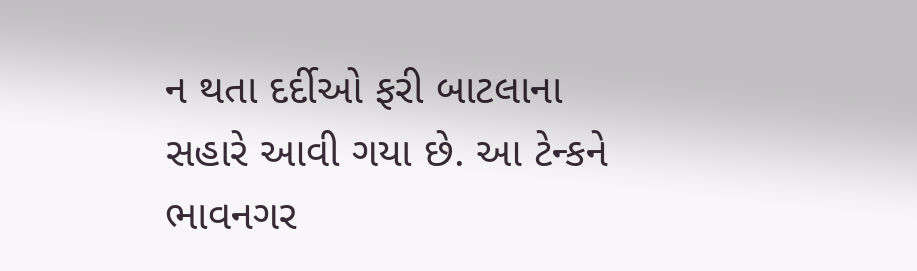ન થતા દર્દીઓ ફરી બાટલાના સહારે આવી ગયા છે. આ ટેન્કને ભાવનગર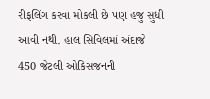રીફલિંગ કરવા મોકલી છે પણ હજુ સુધી આવી નથી. હાલ સિવિલમાં અંદાજે 450 જેટલી ઓકિસજનની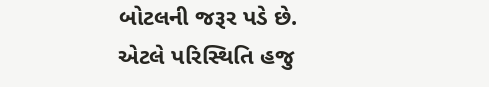બોટલની જરૂર પડે છે. એટલે પરિસ્થિતિ હજુ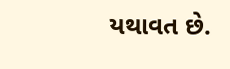યથાવત છે.